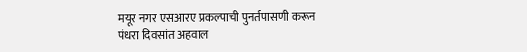मयूर नगर एसआरए प्रकल्पाची पुनर्तपासणी करून
पंधरा दिवसांत अहवाल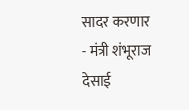सादर करणार
- मंत्री शंभूराज देसाई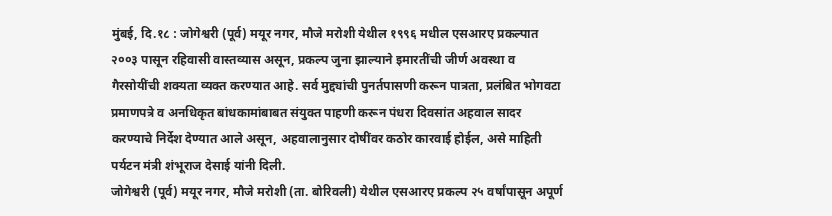मुंबई, दि.१८ : जोगेश्वरी (पूर्व) मयूर नगर, मौजे मरोशी येथील १९९६ मधील एसआरए प्रकल्पात २००३ पासून रहिवासी वास्तव्यास असून, प्रकल्प जुना झाल्याने इमारतींची जीर्ण अवस्था व गैरसोयींची शक्यता व्यक्त करण्यात आहे. सर्व मुद्द्यांची पुनर्तपासणी करून पात्रता, प्रलंबित भोगवटा प्रमाणपत्रे व अनधिकृत बांधकामांबाबत संयुक्त पाहणी करून पंधरा दिवसांत अहवाल सादर करण्याचे निर्देश देण्यात आले असून, अहवालानुसार दोषींवर कठोर कारवाई होईल, असे माहिती पर्यटन मंत्री शंभूराज देसाई यांनी दिली.
जोगेश्वरी (पूर्व) मयूर नगर, मौजे मरोशी (ता. बोरिवली) येथील एसआरए प्रकल्प २५ वर्षांपासून अपूर्ण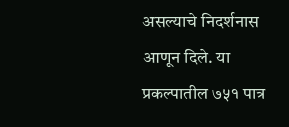असल्याचे निदर्शनास आणून दिले. या प्रकल्पातील ७५१ पात्र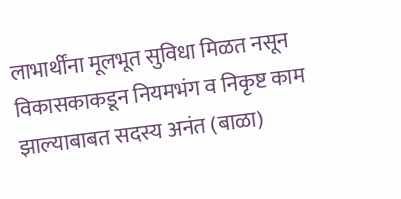लाभार्थींना मूलभूत सुविधा मिळत नसून विकासकाकडून नियमभंग व निकृष्ट काम झाल्याबाबत सदस्य अनंत (बाळा)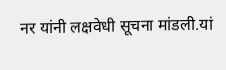नर यांनी लक्षवेधी सूचना मांडली.यां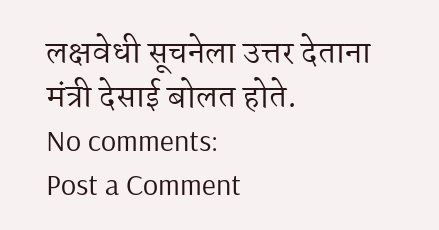लक्षवेधी सूचनेला उत्तर देताना मंत्री देसाई बोलत होते.
No comments:
Post a Comment